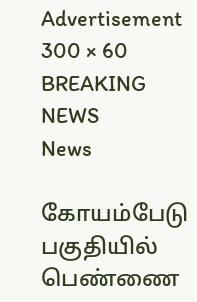Advertisement 300 × 60
BREAKING NEWS
News

கோயம்பேடு பகுதியில் பெண்ணை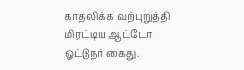காதலிக்க வற்புறுத்தி மிரட்டிய ஆட்டோ ஓட்டுநர் கைது.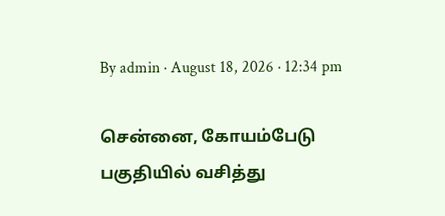By admin · August 18, 2026 · 12:34 pm

சென்னை, கோயம்பேடு பகுதியில் வசித்து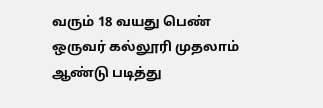வரும் 18 வயது பெண் ஒருவர் கல்லூரி முதலாம் ஆண்டு படித்து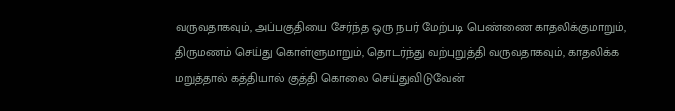வருவதாகவும், அப்பகுதியை சேர்ந்த ஒரு நபர் மேற்படி பெண்ணை காதலிக்குமாறும், திருமணம் செய்து கொள்ளுமாறும், தொடர்ந்து வற்புறுத்தி வருவதாகவும், காதலிக்க மறுத்தால் கத்தியால் குத்தி கொலை செய்துவிடுவேன்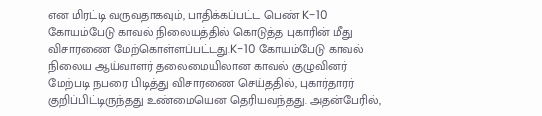என மிரட்டி வருவதாகவும், பாதிக்கப்பட்ட பெண் K-10 கோயம்பேடு காவல் நிலையத்தில் கொடுத்த புகாரின் மீது விசாரணை மேற்கொள்ளப்பட்டது.K-10 கோயம்பேடு காவல் நிலைய ஆய்வாளர் தலைமையிலான காவல் குழுவினர் மேற்படி நபரை பிடித்து விசாரணை செய்ததில், புகார்தாரர் குறிப்பிட்டிருந்தது உண்மையென தெரியவந்தது. அதன்பேரில்,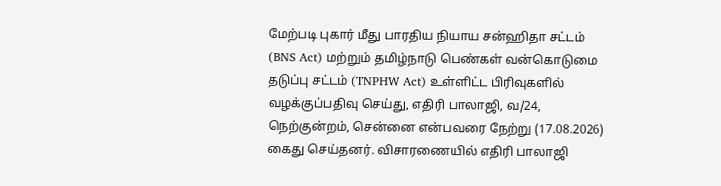மேற்படி புகார் மீது பாரதிய நியாய சன்ஹிதா சட்டம் (BNS Act) மற்றும் தமிழ்நாடு பெண்கள் வன்கொடுமை தடுப்பு சட்டம் (TNPHW Act) உள்ளிட்ட பிரிவுகளில் வழக்குப்பதிவு செய்து, எதிரி பாலாஜி, வ/24, நெற்குன்றம், சென்னை என்பவரை நேற்று (17.08.2026) கைது செய்தனர். விசாரணையில் எதிரி பாலாஜி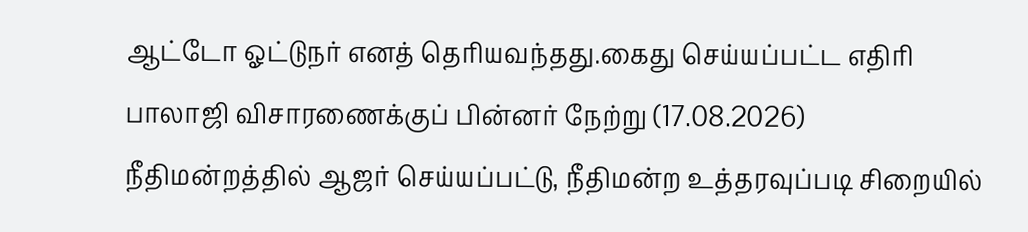ஆட்டோ ஓட்டுநர் எனத் தெரியவந்தது.கைது செய்யப்பட்ட எதிரி பாலாஜி விசாரணைக்குப் பின்னர் நேற்று (17.08.2026) நீதிமன்றத்தில் ஆஜர் செய்யப்பட்டு, நீதிமன்ற உத்தரவுப்படி சிறையில்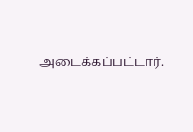அடைக்கப்பட்டார்.